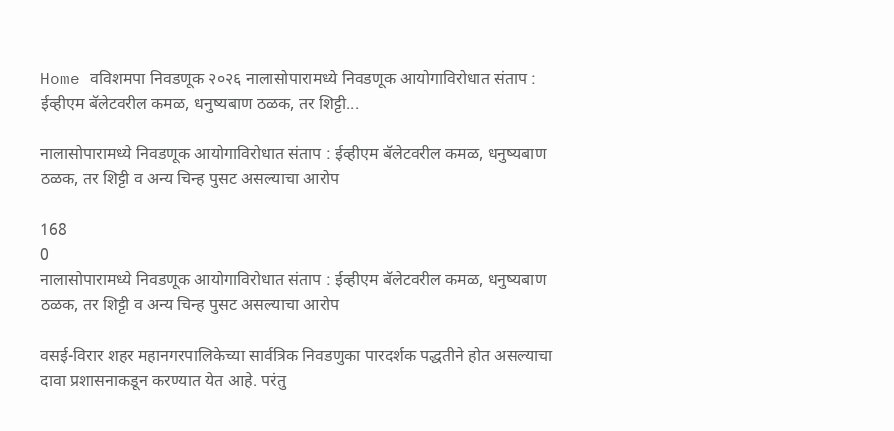Home वविशमपा निवडणूक २०२६ नालासोपारामध्ये निवडणूक आयोगाविरोधात संताप : ईव्हीएम बॅलेटवरील कमळ, धनुष्यबाण ठळक, तर शिट्टी...

नालासोपारामध्ये निवडणूक आयोगाविरोधात संताप : ईव्हीएम बॅलेटवरील कमळ, धनुष्यबाण ठळक, तर शिट्टी व अन्य चिन्ह पुसट असल्याचा आरोप

168
0
नालासोपारामध्ये निवडणूक आयोगाविरोधात संताप : ईव्हीएम बॅलेटवरील कमळ, धनुष्यबाण ठळक, तर शिट्टी व अन्य चिन्ह पुसट असल्याचा आरोप

वसई-विरार शहर महानगरपालिकेच्या सार्वत्रिक निवडणुका पारदर्शक पद्धतीने होत असल्याचा दावा प्रशासनाकडून करण्यात येत आहे. परंतु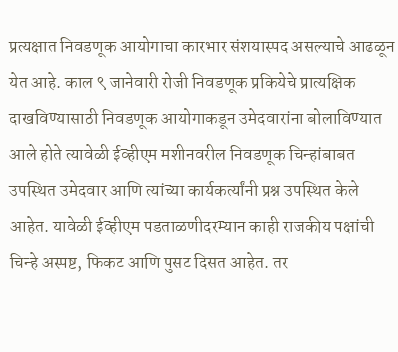प्रत्यक्षात निवडणूक आयोगाचा कारभार संशयास्पद असल्याचे आढळून येत आहे. काल ९ जानेवारी रोजी निवडणूक प्रकियेचे प्रात्यक्षिक दाखविण्यासाठी निवडणूक आयोगाकडून उमेदवारांना बोलाविण्यात आले होते त्यावेळी ईव्हीएम मशीनवरील निवडणूक चिन्हांबाबत उपस्थित उमेदवार आणि त्यांच्या कार्यकर्त्यांनी प्रश्न उपस्थित केले आहेत. यावेळी ईव्हीएम पडताळणीदरम्यान काही राजकीय पक्षांची चिन्हे अस्पष्ट, फिकट आणि पुसट दिसत आहेत. तर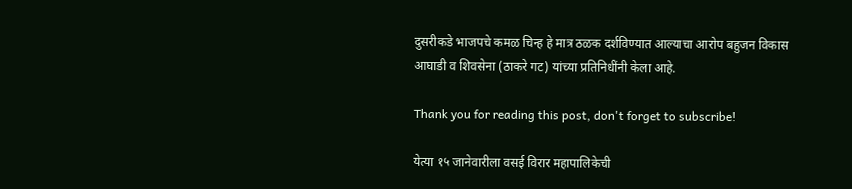दुसरीकडे भाजपचे कमळ चिन्ह हे मात्र ठळक दर्शविण्यात आल्याचा आरोप बहुजन विकास आघाडी व शिवसेना (ठाकरे गट) यांच्या प्रतिनिधींनी केला आहे.

Thank you for reading this post, don't forget to subscribe!

येत्या १५ जानेवारीला वसई विरार महापालिकेची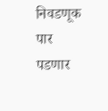निवडणूक पार पडणार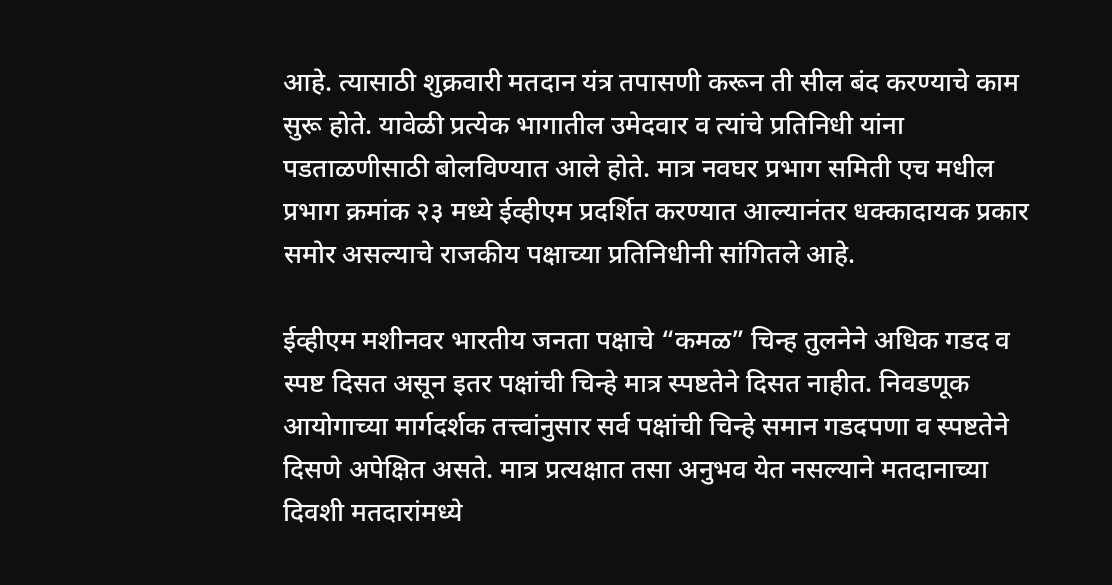आहे. त्यासाठी शुक्रवारी मतदान यंत्र तपासणी करून ती सील बंद करण्याचे काम सुरू होते. यावेळी प्रत्येक भागातील उमेदवार व त्यांचे प्रतिनिधी यांना पडताळणीसाठी बोलविण्यात आले होते. मात्र नवघर प्रभाग समिती एच मधील प्रभाग क्रमांक २३ मध्ये ईव्हीएम प्रदर्शित करण्यात आल्यानंतर धक्कादायक प्रकार समोर असल्याचे राजकीय पक्षाच्या प्रतिनिधीनी सांगितले आहे.

ईव्हीएम मशीनवर भारतीय जनता पक्षाचे “कमळ” चिन्ह तुलनेने अधिक गडद व स्पष्ट दिसत असून इतर पक्षांची चिन्हे मात्र स्पष्टतेने दिसत नाहीत. निवडणूक आयोगाच्या मार्गदर्शक तत्त्वांनुसार सर्व पक्षांची चिन्हे समान गडदपणा व स्पष्टतेने दिसणे अपेक्षित असते. मात्र प्रत्यक्षात तसा अनुभव येत नसल्याने मतदानाच्या दिवशी मतदारांमध्ये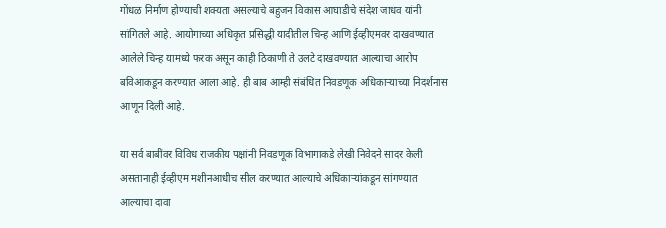गोंधळ निर्माण होण्याची शक्यता असल्याचे बहुजन विकास आघाडीचे संदेश जाधव यांनी सांगितले आहे. आयोगाच्या अधिकृत प्रसिद्धी यादीतील चिन्ह आणि ईव्हीएमवर दाखवण्यात आलेले चिन्ह यामध्ये फरक असून काही ठिकाणी ते उलटे दाखवण्यात आल्याचा आरोप बविआकडून करण्यात आला आहे. ही बाब आम्ही संबंधित निवडणूक अधिकाऱ्याच्या निदर्शनास आणून दिली आहे.

या सर्व बाबींवर विविध राजकीय पक्षांनी निवडणूक विभागाकडे लेखी निवेदने सादर केली असतानाही ईव्हीएम मशीनआधीच सील करण्यात आल्याचे अधिकाऱ्यांकडून सांगण्यात आल्याचा दावा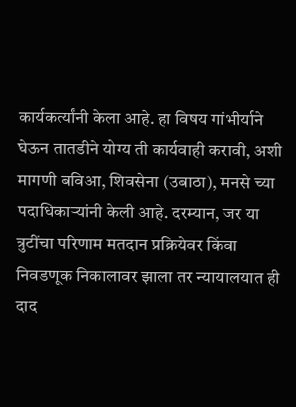कार्यकर्त्यांनी केला आहे. हा विषय गांभीर्याने घेऊन तातडीने योग्य ती कार्यवाही करावी, अशी मागणी बविआ, शिवसेना (उबाठा), मनसे च्या पदाधिकाऱ्यांनी केली आहे. दरम्यान, जर या त्रुटींचा परिणाम मतदान प्रक्रियेवर किंवा निवडणूक निकालावर झाला तर न्यायालयात ही दाद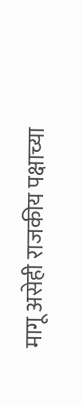मागू असेही राजकीय पक्षाच्या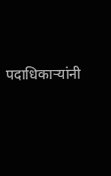पदाधिकाऱ्यांनी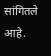सांगितले आहे.